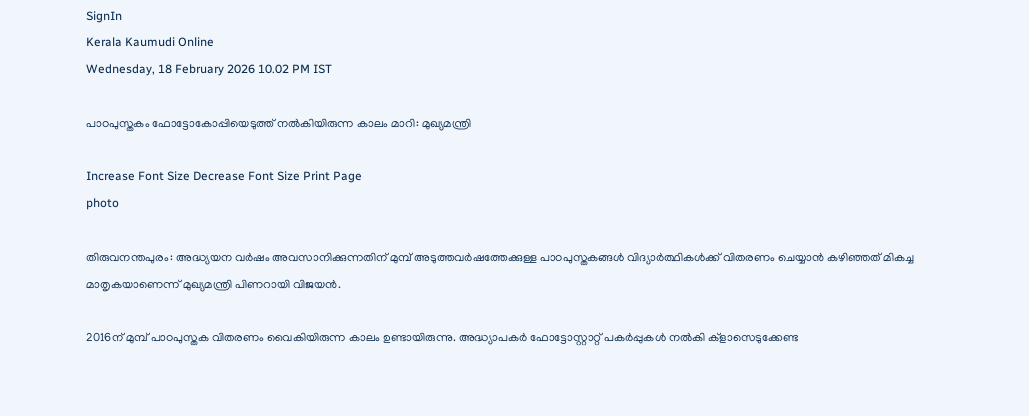SignIn
Kerala Kaumudi Online
Wednesday, 18 February 2026 10.02 PM IST

പാഠപുസ്തകം ഫോട്ടോകോപ്പിയെടുത്ത് നൽകിയിരുന്ന കാലം മാറി: മുഖ്യമന്ത്രി

Increase Font Size Decrease Font Size Print Page
photo

തിരുവനന്തപുരം: അദ്ധ്യയന വർഷം അവസാനിക്കുന്നതിന് മുമ്പ് അടുത്തവർഷത്തേക്കുള്ള പാഠപുസ്തകങ്ങൾ വിദ്യാർത്ഥികൾക്ക് വിതരണം ചെയ്യാൻ കഴിഞ്ഞത് മികച്ച മാതൃകയാണെന്ന് മുഖ്യമന്ത്രി പിണറായി വിജയൻ.

2016ന് മുമ്പ് പാഠപുസ്തക വിതരണം വൈകിയിരുന്ന കാലം ഉണ്ടായിരുന്നു. അദ്ധ്യാപകർ ഫോട്ടോസ്റ്റാറ്റ് പകർപ്പുകൾ നൽകി ക്ളാസെടുക്കേണ്ട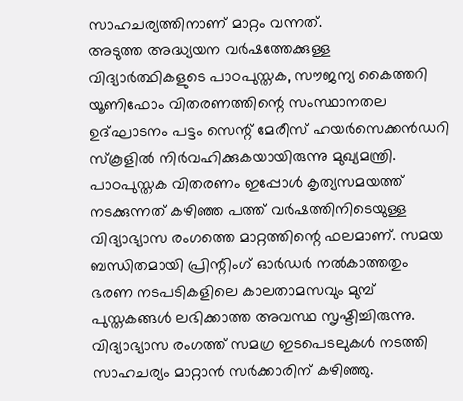സാഹചര്യത്തിനാണ് മാറ്റം വന്നത്.
അടുത്ത അദ്ധ്യയന വർഷത്തേക്കുള്ള വിദ്യാർത്ഥികളുടെ പാഠപുസ്തക, സൗജന്യ കൈത്തറി യൂണിഫോം വിതരണത്തിന്റെ സംസ്ഥാനതല ഉദ്ഘാടനം പട്ടം സെന്റ് മേരീസ് ഹയർസെക്കൻഡറി സ്‌കൂളിൽ നിർവഹിക്കുകയായിരുന്നു മുഖ്യമന്ത്രി.
പാഠപുസ്തക വിതരണം ഇപ്പോൾ കൃത്യസമയത്ത് നടക്കുന്നത് കഴിഞ്ഞ പത്ത് വർഷത്തിനിടെയുള്ള വിദ്യാഭ്യാസ രംഗത്തെ മാറ്റത്തിന്റെ ഫലമാണ്. സമയ ബന്ധിതമായി പ്രിന്റിംഗ് ഓർഡർ നൽകാത്തതും ഭരണ നടപടികളിലെ കാലതാമസവും മുമ്പ് പുസ്തകങ്ങൾ ലഭിക്കാത്ത അവസ്ഥ സൃഷ്ടിച്ചിരുന്നു. വിദ്യാഭ്യാസ രംഗത്ത് സമഗ്ര ഇടപെടലുകൾ നടത്തി സാഹചര്യം മാറ്റാൻ സർക്കാരിന് കഴിഞ്ഞു.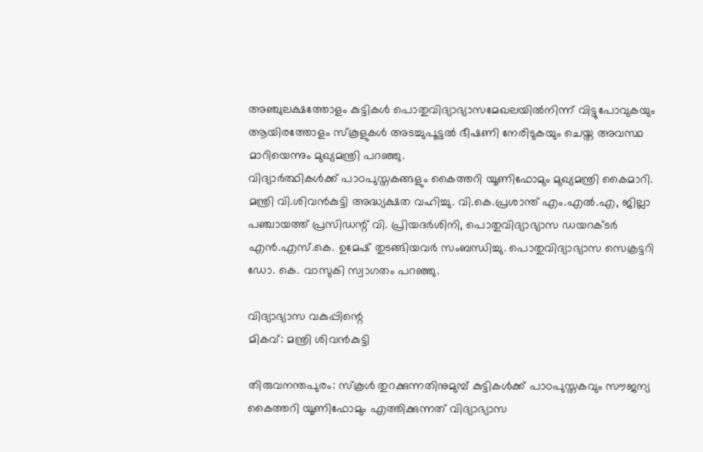അഞ്ചുലക്ഷത്തോളം കുട്ടികൾ പൊതുവിദ്യാഭ്യാസമേഖലയിൽനിന്ന് വിട്ടുപോവുകയും ആയിരത്തോളം സ്‌കൂളുകൾ അടച്ചുപൂട്ടൽ ഭീഷണി നേരിടുകയും ചെയ്ത അവസ്ഥ മാറിയെന്നും മുഖ്യമന്ത്രി പറഞ്ഞു.
വിദ്യാർത്ഥികൾക്ക് പാഠപുസ്തകങ്ങളും കൈത്തറി യൂണിഫോമും മുഖ്യമന്ത്രി കൈമാറി. മന്ത്രി വി.ശിവൻകുട്ടി അദ്ധ്യക്ഷത വഹിച്ചു. വി.കെ.പ്രശാന്ത് എം.എൽ.എ, ജില്ലാ പഞ്ചായത്ത് പ്രസിഡന്റ് വി. പ്രിയദർശിനി, പൊതുവിദ്യാഭ്യാസ ഡയറക്ടർ എൻ.എസ്.കെ. ഉമേഷ് തുടങ്ങിയവർ സംബന്ധിച്ചു. പൊതുവിദ്യാഭ്യാസ സെക്രട്ടറി ഡോ. കെ. വാസുകി സ്വാഗതം പറഞ്ഞു.

വിദ്യാഭ്യാസ വകുപ്പിന്റെ
മികവ്: മന്ത്രി ശിവൻകുട്ടി

തിരുവനന്തപുരം: സ്‌കൂൾ തുറക്കുന്നതിനുമുമ്പ് കുട്ടികൾക്ക് പാഠപുസ്തകവും സൗജന്യ കൈത്തറി യൂണിഫോമും എത്തിക്കുന്നത് വിദ്യാഭ്യാസ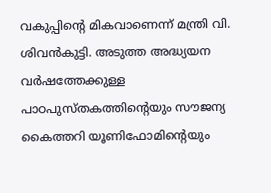വകുപ്പിന്റെ മികവാണെന്ന് മന്ത്രി വി. ശിവൻകുട്ടി. അടുത്ത അദ്ധ്യയന വർഷത്തേക്കുള്ള പാഠപുസ്തകത്തിന്റെയും സൗജന്യ കൈത്തറി യൂണിഫോമിന്റെയും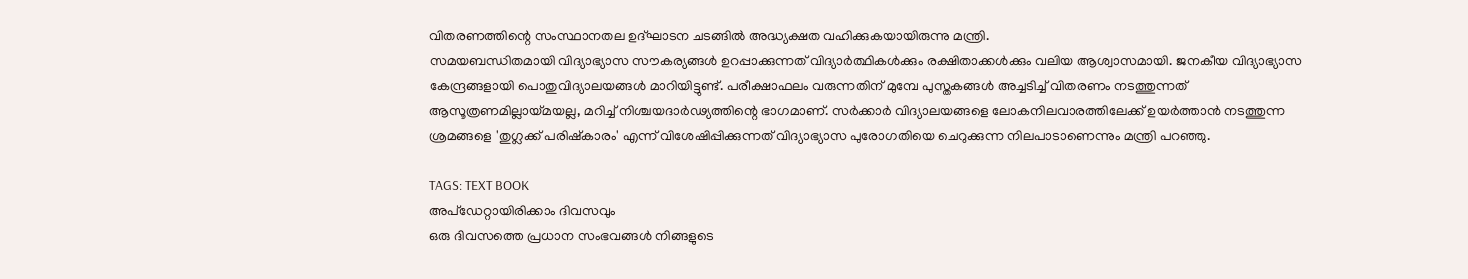വിതരണത്തിന്റെ സംസ്ഥാനതല ഉദ്ഘാടന ചടങ്ങിൽ അദ്ധ്യക്ഷത വഹിക്കുകയായിരുന്നു മന്ത്രി.
സമയബന്ധിതമായി വിദ്യാഭ്യാസ സൗകര്യങ്ങൾ ഉറപ്പാക്കുന്നത് വിദ്യാർത്ഥികൾക്കും രക്ഷിതാക്കൾക്കും വലിയ ആശ്വാസമായി. ജനകീയ വിദ്യാഭ്യാസ കേന്ദ്രങ്ങളായി പൊതുവിദ്യാലയങ്ങൾ മാറിയിട്ടുണ്ട്. പരീക്ഷാഫലം വരുന്നതിന് മുമ്പേ പുസ്തകങ്ങൾ അച്ചടിച്ച് വിതരണം നടത്തുന്നത് ആസൂത്രണമില്ലായ്മയല്ല, മറിച്ച് നിശ്ചയദാർഢ്യത്തിന്റെ ഭാഗമാണ്. സർക്കാർ വിദ്യാലയങ്ങളെ ലോകനിലവാരത്തിലേക്ക് ഉയർത്താൻ നടത്തുന്ന ശ്രമങ്ങളെ 'തുഗ്ലക്ക് പരിഷ്‌കാരം' എന്ന് വിശേഷിപ്പിക്കുന്നത് വിദ്യാഭ്യാസ പുരോഗതിയെ ചെറുക്കുന്ന നിലപാടാണെന്നും മന്ത്രി പറഞ്ഞു.

TAGS: TEXT BOOK
അപ്ഡേറ്റായിരിക്കാം ദിവസവും
ഒരു ദിവസത്തെ പ്രധാന സംഭവങ്ങൾ നിങ്ങളുടെ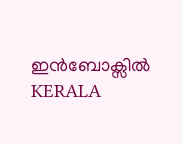ഇൻബോക്സിൽ
KERALA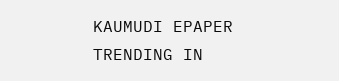KAUMUDI EPAPER
TRENDING IN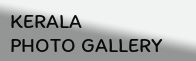KERALA
PHOTO GALLERY